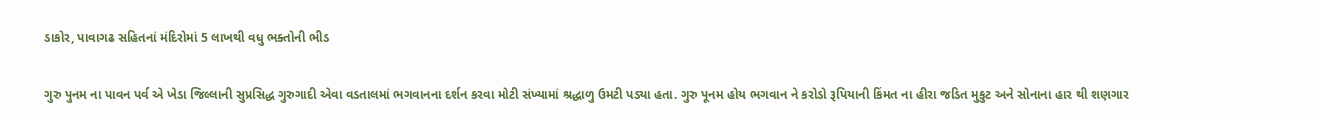ડાકોર, પાવાગઢ સહિતનાં મંદિરોમાં 5 લાખથી વધુ ભક્તોની ભીડ

ગુરુ પુનમ ના પાવન પર્વ એ ખેડા જિલ્લાની સુપ્રસિદ્ધ ગુરુગાદી એવા વડતાલમાં ભગવાનના દર્શન કરવા મોટી સંખ્યામાં શ્રદ્ધાળુ ઉમટી પડ્યા હતા. ગુરુ પૂનમ હોય ભગવાન ને કરોડો રૂપિયાની કિંમત ના હીરા જડિત મુકુટ અને સોનાના હાર થી શણગાર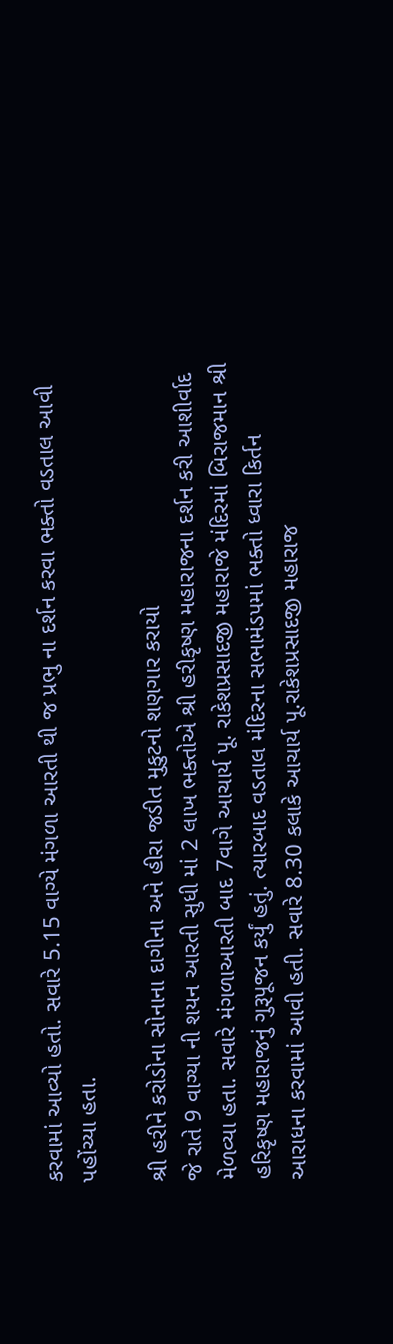કરવામાં આવ્યો હતો. સવારે 5.15 વાગ્યે મંગળા આરતી થી જ પ્રભુ ના દર્શન કરવા ભક્તો વડતાલ આવી પહોંચ્યા હતા.

શ્રી હરીને કરોડોના સોનાના દાગીના અને હીરા જડીત મુકુટનો શણગાર કરાયો
જે રાતે 9 વાગ્યા ની શયન આરતી સુધી માં 2 લાખ ભક્તોએ શ્રી હરીકૃષ્ણ મહારાજના દર્શન કરી આશીર્વાદ મેળવ્યા હતા. સવારે મંગળાઆરતી બાદ 7વાગે આચાર્ય પૂ. રાકેશપ્રસાદજી મહારાજે મંદિરમાં બિરાજમાન શ્રી હરિકૃષ્ણ મહારાજનું ગુરૂપૂજન કર્યું હતું. ત્યારબાદ વડતાલ મંદિરના સભામંડપમાં ભક્તો ધ્વારા કિર્તન આરાધના કરવામાં આવી હતી. સવારે 8.30 કલાકે આચાર્ય પૂ.રાકેશપ્રસાદજી મહારાજ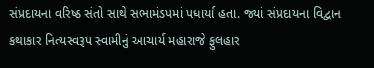સંપ્રદાયના વરિષ્ઠ સંતો સાથે સભામંડપમાં પધાર્યા હતા. જ્યાં સંપ્રદાયના વિદ્વાન કથાકાર નિત્યસ્વરૂપ સ્વામીનું આચાર્ય મહારાજે ફુલહાર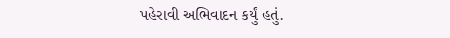પહેરાવી અભિવાદન કર્યું હતું.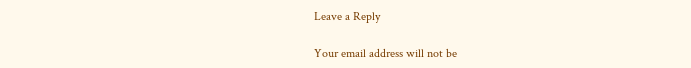Leave a Reply

Your email address will not be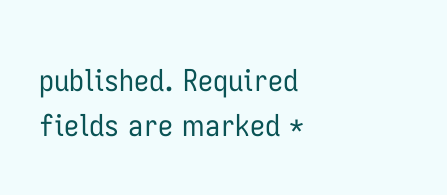published. Required fields are marked *